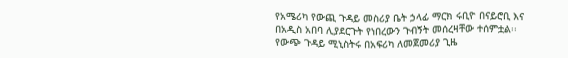የአሜሪካ የውጪ ጉዳይ መስሪያ ቤት ኃላፊ ማርክ ሩቢዮ በናይሮቢ እና በአዲስ አበባ ሊያደርጉት የነበረውን ጉብኝት መሰረዛቸው ተሰምቷል፡፡
የውጭ ጉዳይ ሚኒስትሩ በአፍሪካ ለመጀመሪያ ጊዜ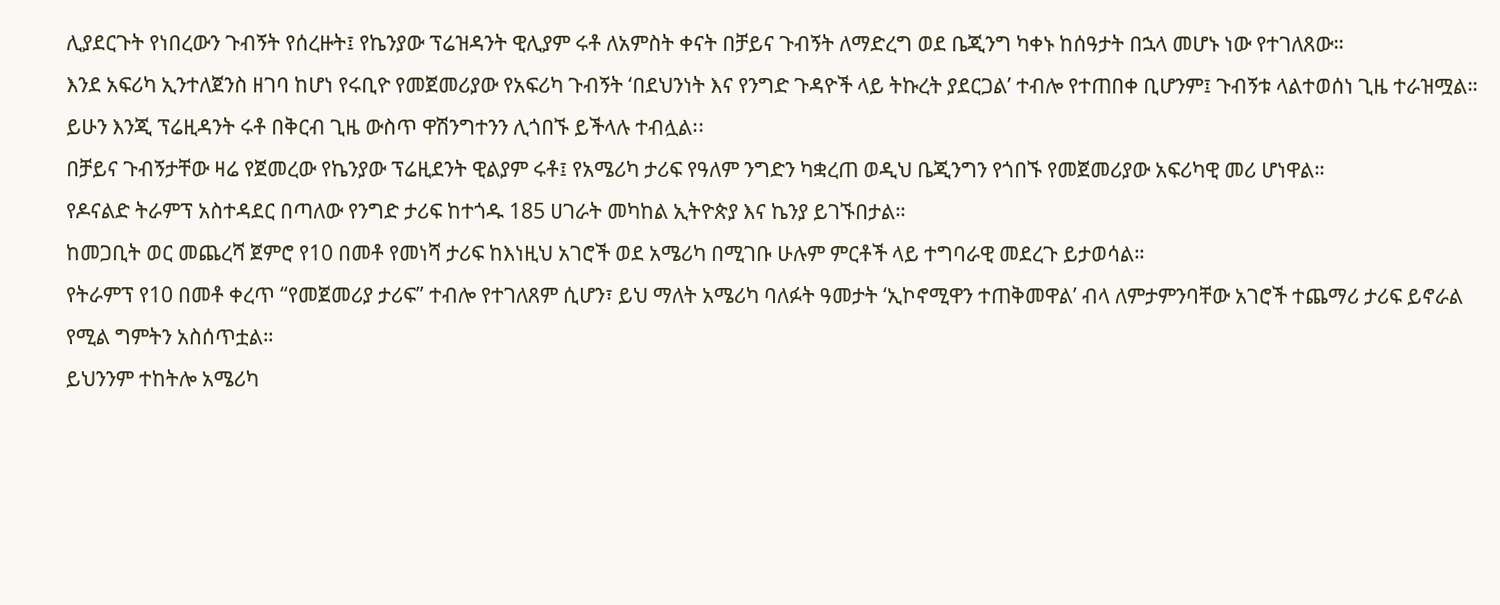ሊያደርጉት የነበረውን ጉብኝት የሰረዙት፤ የኬንያው ፕሬዝዳንት ዊሊያም ሩቶ ለአምስት ቀናት በቻይና ጉብኝት ለማድረግ ወደ ቤጂንግ ካቀኑ ከሰዓታት በኋላ መሆኑ ነው የተገለጸው።
እንደ አፍሪካ ኢንተለጀንስ ዘገባ ከሆነ የሩቢዮ የመጀመሪያው የአፍሪካ ጉብኝት ‘በደህንነት እና የንግድ ጉዳዮች ላይ ትኩረት ያደርጋል’ ተብሎ የተጠበቀ ቢሆንም፤ ጉብኝቱ ላልተወሰነ ጊዜ ተራዝሟል።
ይሁን እንጂ ፕሬዚዳንት ሩቶ በቅርብ ጊዜ ውስጥ ዋሽንግተንን ሊጎበኙ ይችላሉ ተብሏል፡፡
በቻይና ጉብኝታቸው ዛሬ የጀመረው የኬንያው ፕሬዚደንት ዊልያም ሩቶ፤ የአሜሪካ ታሪፍ የዓለም ንግድን ካቋረጠ ወዲህ ቤጂንግን የጎበኙ የመጀመሪያው አፍሪካዊ መሪ ሆነዋል።
የዶናልድ ትራምፕ አስተዳደር በጣለው የንግድ ታሪፍ ከተጎዱ 185 ሀገራት መካከል ኢትዮጵያ እና ኬንያ ይገኙበታል።
ከመጋቢት ወር መጨረሻ ጀምሮ የ10 በመቶ የመነሻ ታሪፍ ከእነዚህ አገሮች ወደ አሜሪካ በሚገቡ ሁሉም ምርቶች ላይ ተግባራዊ መደረጉ ይታወሳል።
የትራምፕ የ10 በመቶ ቀረጥ “የመጀመሪያ ታሪፍ” ተብሎ የተገለጸም ሲሆን፣ ይህ ማለት አሜሪካ ባለፉት ዓመታት ‘ኢኮኖሚዋን ተጠቅመዋል’ ብላ ለምታምንባቸው አገሮች ተጨማሪ ታሪፍ ይኖራል የሚል ግምትን አስሰጥቷል።
ይህንንም ተከትሎ አሜሪካ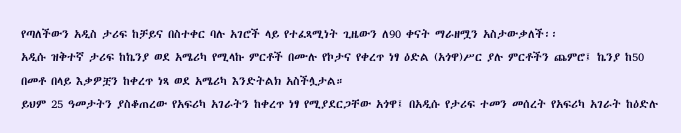የጣለችውን አዲስ ታሪፍ ከቻይና በስተቀር ባሉ አገሮች ላይ የተፈጻሚነት ጊዜውን ለ90 ቀናት ማራዘሟን አስታውቃለች፡፡
አዲሱ ዝቅተኛ ታሪፍ ከኬንያ ወደ አሜሪካ የሚላኩ ምርቶች በሙሉ የኮታና የቀረጥ ነፃ ዕድል (አጎዋ)ሥር ያሉ ምርቶችን ጨምሮ፤ ኬንያ ከ50 በመቶ በላይ እቃዎቿን ከቀረጥ ነጻ ወደ አሜሪካ እንድትልክ አስችሏታል።
ይህም 25 ዓመታትን ያስቆጠረው የአፍሪካ አገራትን ከቀረጥ ነፃ የሚያደርጋቸው አጎዋ፤ በአዲሱ የታሪፍ ተመን መሰረት የአፍሪካ አገራት ከዕድሉ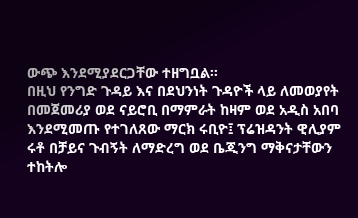ውጭ እንደሚያደርጋቸው ተዘግቧል፡፡
በዚህ የንግድ ጉዳይ እና በደህንነት ጉዳዮች ላይ ለመወያየት በመጀመሪያ ወደ ናይሮቢ በማምራት ከዛም ወደ አዲስ አበባ እንደሚመጡ የተገለጸው ማርክ ሩቢዮ፤ ፕሬዝዳንት ዊሊያም ሩቶ በቻይና ጉብኝት ለማድረግ ወደ ቤጂንግ ማቅናታቸውን ተከትሎ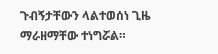ጉብኝታቸውን ላልተወሰነ ጊዜ ማራዘማቸው ተነግሯል።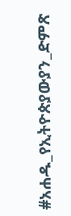#አሐዱ_የኢትዮጵያውያን_ድምጽ